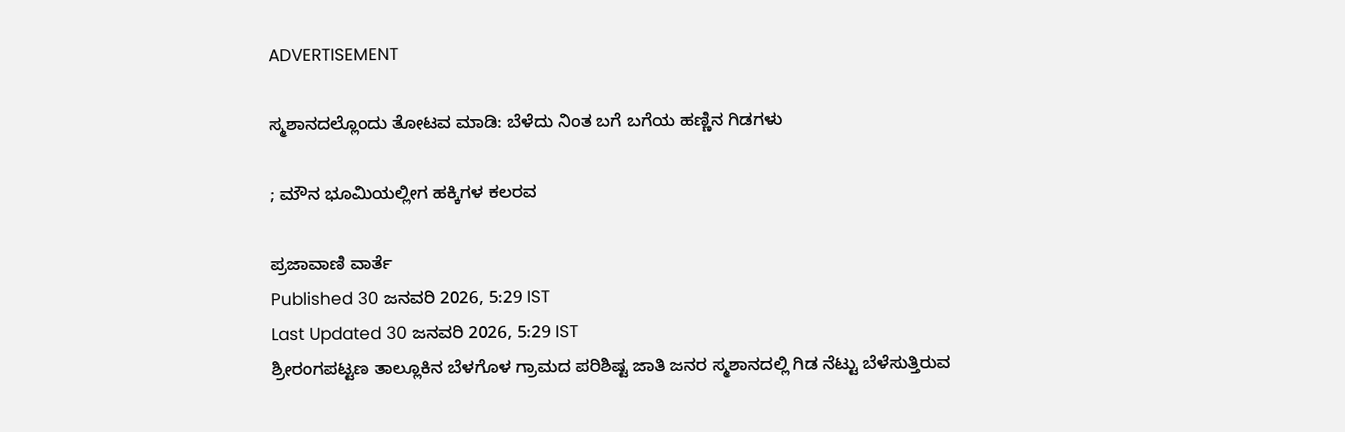ADVERTISEMENT

ಸ್ಮಶಾನದಲ್ಲೊಂದು ತೋಟವ ಮಾಡಿ: ಬೆಳೆದು ನಿಂತ ಬಗೆ ಬಗೆಯ ಹಣ್ಣಿನ ಗಿಡಗಳು

; ಮೌನ ಭೂಮಿಯಲ್ಲೀಗ ಹಕ್ಕಿಗಳ ಕಲರವ

ಪ್ರಜಾವಾಣಿ ವಾರ್ತೆ
Published 30 ಜನವರಿ 2026, 5:29 IST
Last Updated 30 ಜನವರಿ 2026, 5:29 IST
ಶ್ರೀರಂಗಪಟ್ಟಣ ತಾಲ್ಲೂಕಿನ ಬೆಳಗೊಳ ಗ್ರಾಮದ ಪರಿಶಿಷ್ಟ ಜಾತಿ ಜನರ ಸ್ಮಶಾನದಲ್ಲಿ ಗಿಡ ನೆಟ್ಟು ಬೆಳೆಸುತ್ತಿರುವ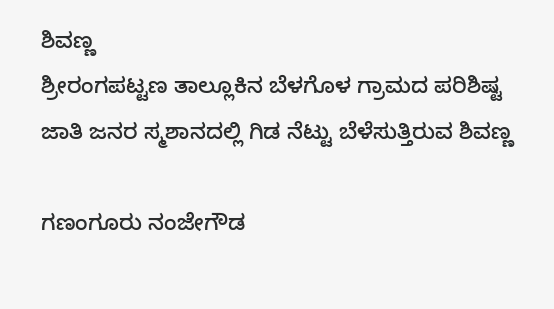ಶಿವಣ್ಣ
ಶ್ರೀರಂಗಪಟ್ಟಣ ತಾಲ್ಲೂಕಿನ ಬೆಳಗೊಳ ಗ್ರಾಮದ ಪರಿಶಿಷ್ಟ ಜಾತಿ ಜನರ ಸ್ಮಶಾನದಲ್ಲಿ ಗಿಡ ನೆಟ್ಟು ಬೆಳೆಸುತ್ತಿರುವ ಶಿವಣ್ಣ

ಗಣಂಗೂರು ನಂಜೇಗೌಡ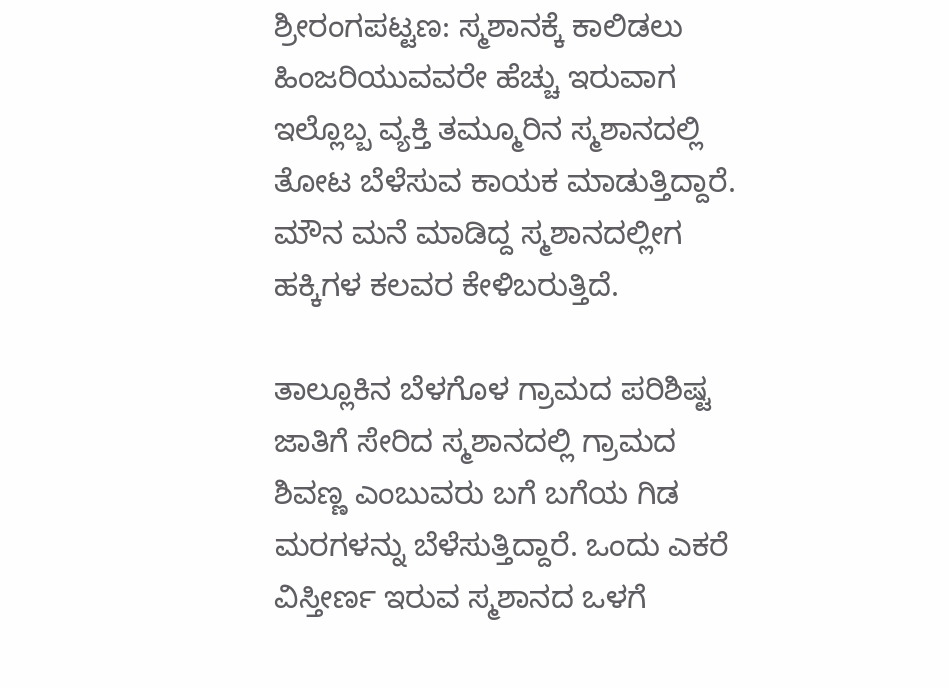ಶ್ರೀರಂಗಪಟ್ಟಣ: ಸ್ಮಶಾನಕ್ಕೆ ಕಾಲಿಡಲು ಹಿಂಜರಿಯುವವರೇ ಹೆಚ್ಚು ಇರುವಾಗ ಇಲ್ಲೊಬ್ಬ ವ್ಯಕ್ತಿ ತಮ್ಮೂರಿನ ಸ್ಮಶಾನದಲ್ಲಿ ತೋಟ ಬೆಳೆಸುವ ಕಾಯಕ ಮಾಡುತ್ತಿದ್ದಾರೆ. ಮೌನ ಮನೆ ಮಾಡಿದ್ದ ಸ್ಮಶಾನದಲ್ಲೀಗ ಹಕ್ಕಿಗಳ ಕಲವರ ಕೇಳಿಬರುತ್ತಿದೆ.

ತಾಲ್ಲೂಕಿನ ಬೆಳಗೊಳ ಗ್ರಾಮದ ಪರಿಶಿಷ್ಟ ಜಾತಿಗೆ ಸೇರಿದ ಸ್ಮಶಾನದಲ್ಲಿ ಗ್ರಾಮದ ಶಿವಣ್ಣ ಎಂಬುವರು ಬಗೆ ಬಗೆಯ ಗಿಡ ಮರಗಳನ್ನು ಬೆಳೆಸುತ್ತಿದ್ದಾರೆ. ಒಂದು ಎಕರೆ ವಿಸ್ತೀರ್ಣ ಇರುವ ಸ್ಮಶಾನದ ಒಳಗೆ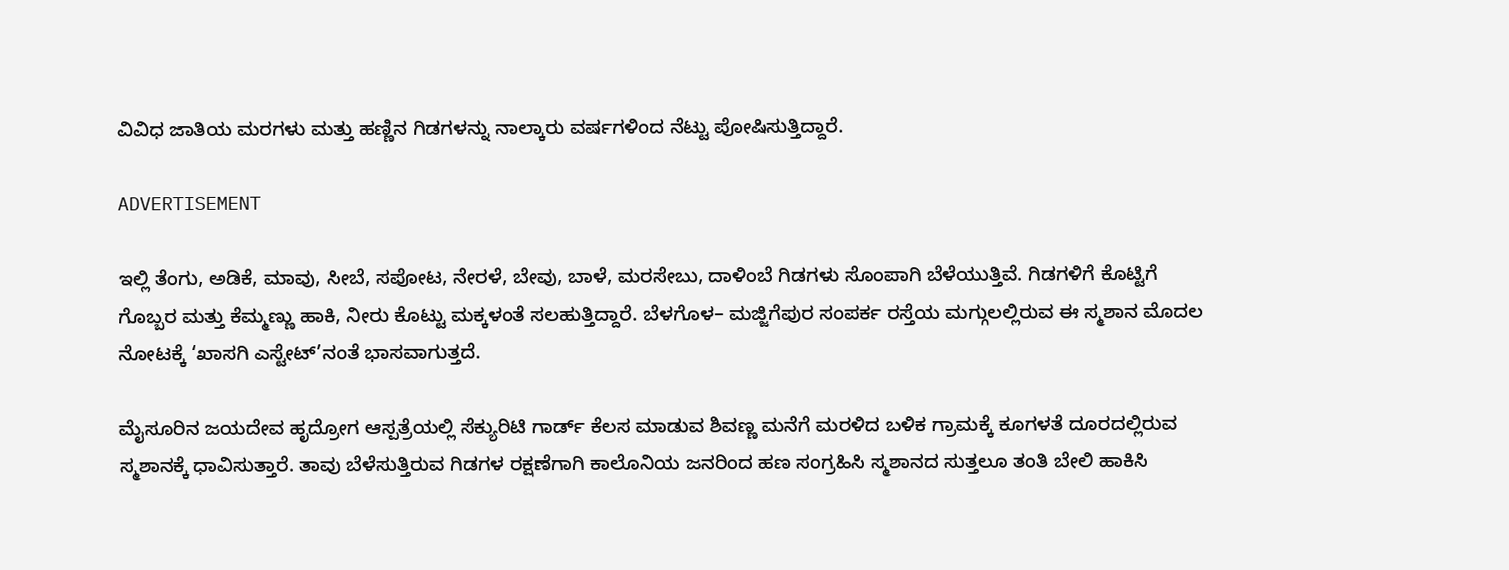ವಿವಿಧ ಜಾತಿಯ ಮರಗಳು ಮತ್ತು ಹಣ್ಣಿನ ಗಿಡಗಳನ್ನು ನಾಲ್ಕಾರು ವರ್ಷಗಳಿಂದ ನೆಟ್ಟು ಪೋಷಿಸುತ್ತಿದ್ದಾರೆ.

ADVERTISEMENT

ಇಲ್ಲಿ ತೆಂಗು, ಅಡಿಕೆ, ಮಾವು, ಸೀಬೆ, ಸಪೋಟ, ನೇರಳೆ, ಬೇವು, ಬಾಳೆ, ಮರಸೇಬು, ದಾಳಿಂಬೆ ಗಿಡಗಳು ಸೊಂಪಾಗಿ ಬೆಳೆಯುತ್ತಿವೆ. ಗಿಡಗಳಿಗೆ ಕೊಟ್ಟಿಗೆ ಗೊಬ್ಬರ ಮತ್ತು ಕೆಮ್ಮಣ್ಣು ಹಾಕಿ, ನೀರು ಕೊಟ್ಟು ಮಕ್ಕಳಂತೆ ಸಲಹುತ್ತಿದ್ದಾರೆ. ಬೆಳಗೊಳ– ಮಜ್ಜಿಗೆಪುರ ಸಂಪರ್ಕ ರಸ್ತೆಯ ಮಗ್ಗುಲಲ್ಲಿರುವ ಈ ಸ್ಮಶಾನ ಮೊದಲ ನೋಟಕ್ಕೆ ‘ಖಾಸಗಿ ಎಸ್ಟೇಟ್‌’ನಂತೆ ಭಾಸವಾಗುತ್ತದೆ.

ಮೈಸೂರಿನ ಜಯದೇವ ಹೃದ್ರೋಗ ಆಸ್ಪತ್ರೆಯಲ್ಲಿ ಸೆಕ್ಯುರಿಟಿ ಗಾರ್ಡ್‌ ಕೆಲಸ ಮಾಡುವ ಶಿವಣ್ಣ ಮನೆಗೆ ಮರಳಿದ ಬಳಿಕ ಗ್ರಾಮಕ್ಕೆ ಕೂಗಳತೆ ದೂರದಲ್ಲಿರುವ ಸ್ಮಶಾನಕ್ಕೆ ಧಾವಿಸುತ್ತಾರೆ. ತಾವು ಬೆಳೆಸುತ್ತಿರುವ ಗಿಡಗಳ ರಕ್ಷಣೆಗಾಗಿ ಕಾಲೊನಿಯ ಜನರಿಂದ ಹಣ ಸಂಗ್ರಹಿಸಿ ಸ್ಮಶಾನದ ಸುತ್ತಲೂ ತಂತಿ ಬೇಲಿ ಹಾಕಿಸಿ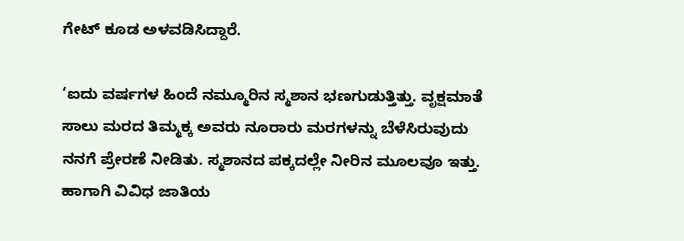ಗೇಟ್‌ ಕೂಡ ಅಳವಡಿಸಿದ್ದಾರೆ.

‘ಐದು ವರ್ಷಗಳ ಹಿಂದೆ ನಮ್ಮೂರಿನ ಸ್ಮಶಾನ ಭಣಗುಡುತ್ತಿತ್ತು. ವೃಕ್ಷಮಾತೆ ಸಾಲು ಮರದ ತಿಮ್ಮಕ್ಕ ಅವರು ನೂರಾರು ಮರಗಳನ್ನು ಬೆಳೆಸಿರುವುದು ನನಗೆ ಪ್ರೇರಣೆ ನೀಡಿತು. ಸ್ಮಶಾನದ ಪಕ್ಕದಲ್ಲೇ ನೀರಿನ ಮೂಲವೂ ಇತ್ತು. ಹಾಗಾಗಿ ವಿವಿಧ ಜಾತಿಯ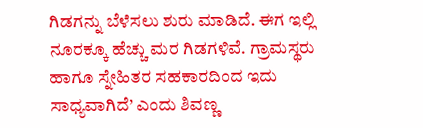ಗಿಡಗನ್ನು ಬೆಳೆಸಲು ಶುರು ಮಾಡಿದೆ. ಈಗ ಇಲ್ಲಿ ನೂರಕ್ಕೂ ಹೆಚ್ಚು ಮರ ಗಿಡಗಳಿವೆ. ಗ್ರಾಮಸ್ಥರು ಹಾಗೂ ಸ್ನೇಹಿತರ ಸಹಕಾರದಿಂದ ಇದು ಸಾಧ್ಯವಾಗಿದೆ’ ಎಂದು ಶಿವಣ್ಣ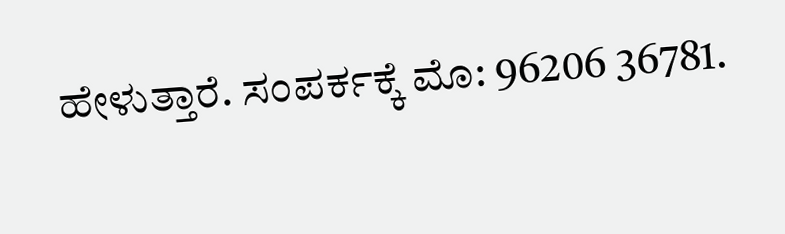ಹೇಳುತ್ತಾರೆ. ಸಂಪರ್ಕಕ್ಕೆ ಮೊ: 96206 36781.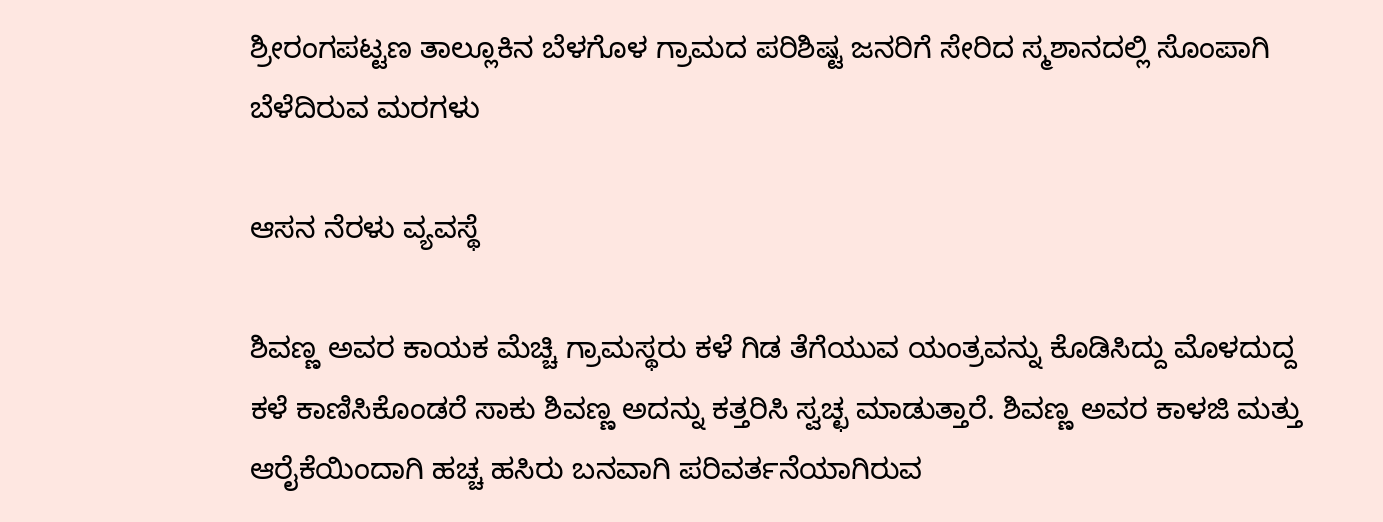ಶ್ರೀರಂಗಪಟ್ಟಣ ತಾಲ್ಲೂಕಿನ ಬೆಳಗೊಳ ಗ್ರಾಮದ ಪರಿಶಿಷ್ಟ ಜನರಿಗೆ ಸೇರಿದ ಸ್ಮಶಾನದಲ್ಲಿ ಸೊಂಪಾಗಿ ಬೆಳೆದಿರುವ ಮರಗಳು

ಆಸನ ನೆರಳು ವ್ಯವಸ್ಥೆ

ಶಿವಣ್ಣ ಅವರ ಕಾಯಕ ಮೆಚ್ಚಿ ಗ್ರಾಮಸ್ಥರು ಕಳೆ ಗಿಡ ತೆಗೆಯುವ ಯಂತ್ರವನ್ನು ಕೊಡಿಸಿದ್ದು ಮೊಳದುದ್ದ ಕಳೆ ಕಾಣಿಸಿಕೊಂಡರೆ ಸಾಕು ಶಿವಣ್ಣ ಅದನ್ನು ಕತ್ತರಿಸಿ ಸ್ವಚ್ಛ ಮಾಡುತ್ತಾರೆ. ಶಿವಣ್ಣ ಅವರ ಕಾಳಜಿ ಮತ್ತು ಆರೈಕೆಯಿಂದಾಗಿ ಹಚ್ಚ ಹಸಿರು ಬನವಾಗಿ ಪರಿವರ್ತನೆಯಾಗಿರುವ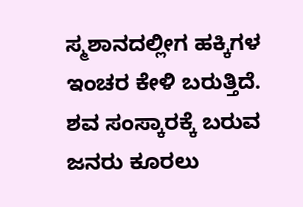ಸ್ಮಶಾನದಲ್ಲೀಗ ಹಕ್ಕಿಗಳ ಇಂಚರ ಕೇಳಿ ಬರುತ್ತಿದೆ. ಶವ ಸಂಸ್ಕಾರಕ್ಕೆ ಬರುವ ಜನರು ಕೂರಲು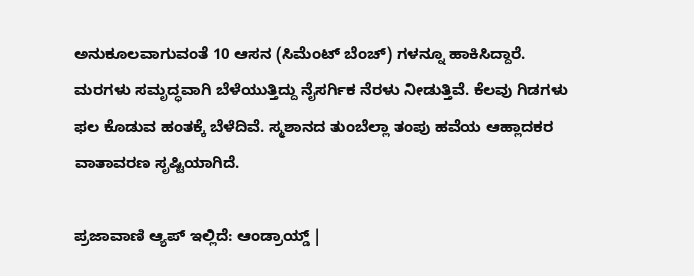ಅನುಕೂಲವಾಗುವಂತೆ 10 ಆಸನ (ಸಿಮೆಂಟ್‌ ಬೆಂಚ್) ಗಳನ್ನೂ ಹಾಕಿಸಿದ್ದಾರೆ. ಮರಗಳು ಸಮೃದ್ಧವಾಗಿ ಬೆಳೆಯುತ್ತಿದ್ದು ನೈಸರ್ಗಿಕ ನೆರಳು ನೀಡುತ್ತಿವೆ. ಕೆಲವು ಗಿಡಗಳು ಫಲ ಕೊಡುವ ಹಂತಕ್ಕೆ ಬೆಳೆದಿವೆ. ಸ್ಮಶಾನದ ತುಂಬೆಲ್ಲಾ ತಂಪು ಹವೆಯ ಆಹ್ಲಾದಕರ ವಾತಾವರಣ ಸೃಷ್ಟಿಯಾಗಿದೆ.

ಪ್ರಜಾವಾಣಿ ಆ್ಯಪ್ ಇಲ್ಲಿದೆ: ಆಂಡ್ರಾಯ್ಡ್ |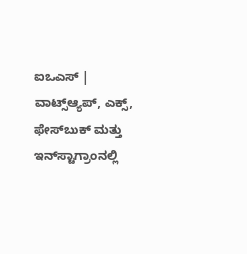ಐಒಎಸ್ | ವಾಟ್ಸ್ಆ್ಯಪ್, ಎಕ್ಸ್, ಫೇಸ್‌ಬುಕ್ ಮತ್ತು ಇನ್‌ಸ್ಟಾಗ್ರಾಂನಲ್ಲಿ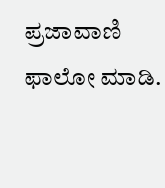ಪ್ರಜಾವಾಣಿ ಫಾಲೋ ಮಾಡಿ.